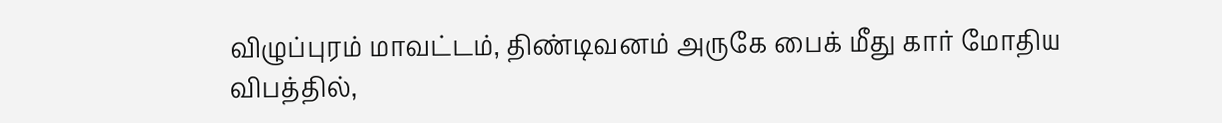விழுப்புரம் மாவட்டம், திண்டிவனம் அருகே பைக் மீது கார் மோதிய விபத்தில்,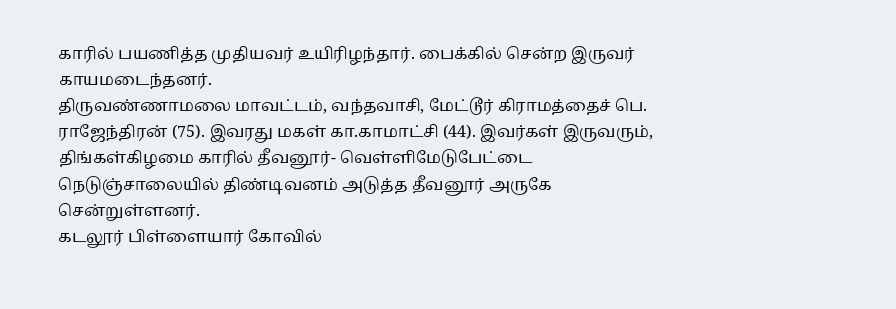காரில் பயணித்த முதியவர் உயிரிழந்தார். பைக்கில் சென்ற இருவர் காயமடைந்தனர்.
திருவண்ணாமலை மாவட்டம், வந்தவாசி, மேட்டூர் கிராமத்தைச் பெ. ராஜேந்திரன் (75). இவரது மகள் கா.காமாட்சி (44). இவர்கள் இருவரும், திங்கள்கிழமை காரில் தீவனூர்- வெள்ளிமேடுபேட்டை நெடுஞ்சாலையில் திண்டிவனம் அடுத்த தீவனூர் அருகே சென்றுள்ளனர்.
கடலூர் பிள்ளையார் கோவில்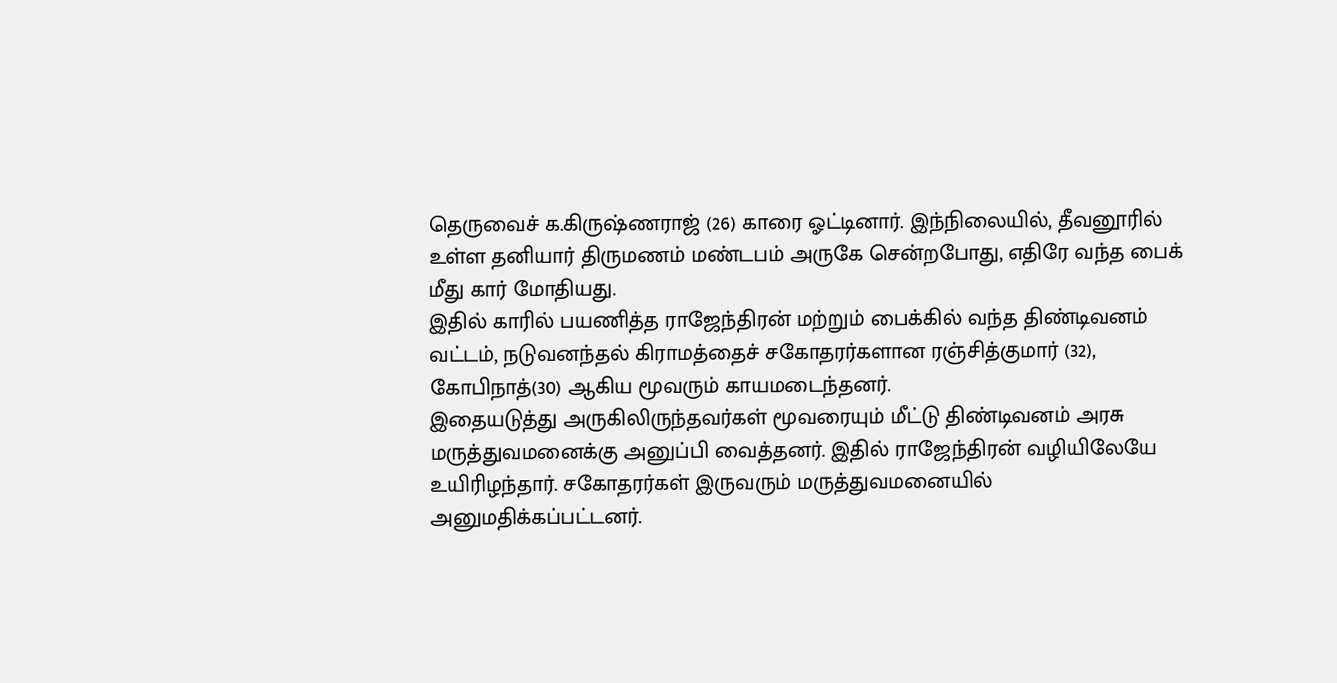தெருவைச் க.கிருஷ்ணராஜ் (26) காரை ஓட்டினார். இந்நிலையில், தீவனூரில் உள்ள தனியார் திருமணம் மண்டபம் அருகே சென்றபோது, எதிரே வந்த பைக் மீது கார் மோதியது.
இதில் காரில் பயணித்த ராஜேந்திரன் மற்றும் பைக்கில் வந்த திண்டிவனம் வட்டம், நடுவனந்தல் கிராமத்தைச் சகோதரர்களான ரஞ்சித்குமார் (32), கோபிநாத்(30) ஆகிய மூவரும் காயமடைந்தனர்.
இதையடுத்து அருகிலிருந்தவர்கள் மூவரையும் மீட்டு திண்டிவனம் அரசு மருத்துவமனைக்கு அனுப்பி வைத்தனர். இதில் ராஜேந்திரன் வழியிலேயே உயிரிழந்தார். சகோதரர்கள் இருவரும் மருத்துவமனையில் அனுமதிக்கப்பட்டனர்.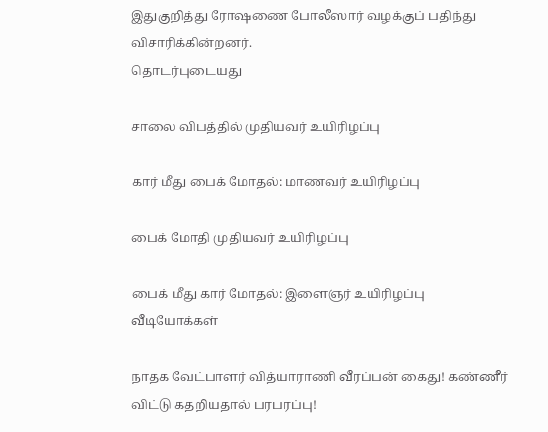இதுகுறித்து ரோஷணை போலீஸார் வழக்குப் பதிந்து விசாரிக்கின்றனர்.
தொடர்புடையது

சாலை விபத்தில் முதியவர் உயிரிழப்பு

கார் மீது பைக் மோதல்: மாணவர் உயிரிழப்பு

பைக் மோதி முதியவர் உயிரிழப்பு

பைக் மீது கார் மோதல்: இளைஞர் உயிரிழப்பு
வீடியோக்கள்

நாதக வேட்பாளர் வித்யாராணி வீரப்பன் கைது! கண்ணீர் விட்டு கதறியதால் பரபரப்பு!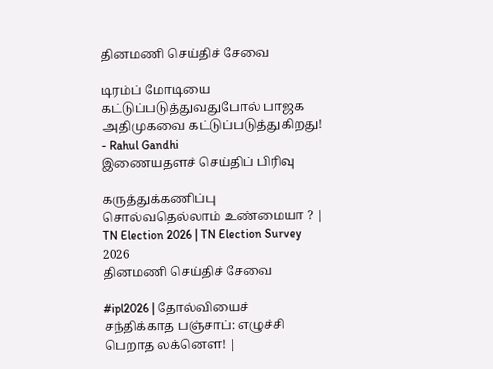தினமணி செய்திச் சேவை

டிரம்ப் மோடியை கட்டுப்படுத்துவதுபோல் பாஜக அதிமுகவை கட்டுப்படுத்துகிறது! - Rahul Gandhi
இணையதளச் செய்திப் பிரிவு

கருத்துக்கணிப்பு சொல்வதெல்லாம் உண்மையா ? | TN Election 2026 | TN Election Survey 2026
தினமணி செய்திச் சேவை

#ipl2026 | தோல்வியைச் சந்திக்காத பஞ்சாப்: எழுச்சி பெறாத லக்னௌ! |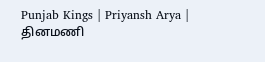Punjab Kings | Priyansh Arya |
தினமணி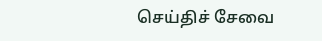செய்திச் சேவை